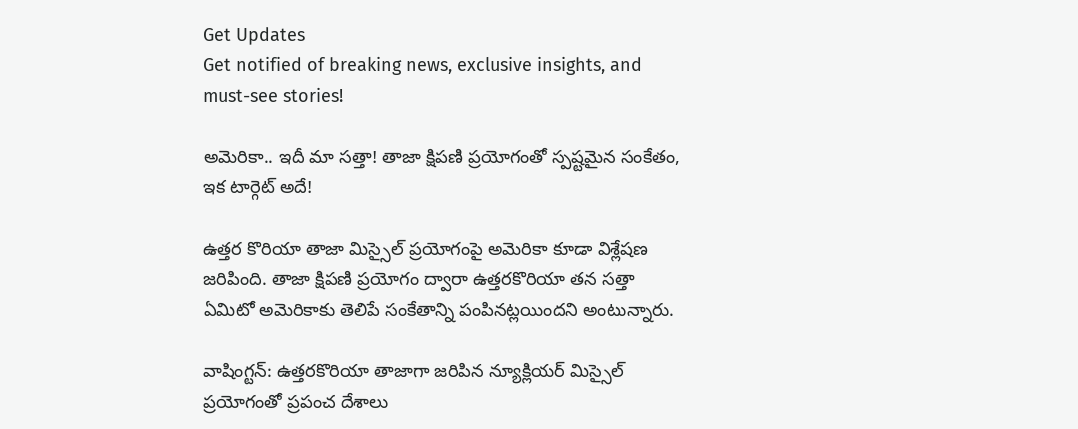Get Updates
Get notified of breaking news, exclusive insights, and must-see stories!

అమెరికా.. ఇదీ మా సత్తా! తాజా క్షిపణి ప్రయోగంతో స్పష్టమైన సంకేతం, ఇక టార్గెట్ అదే!

ఉత్తర కొరియా తాజా మిస్సైల్ ప్రయోగంపై అమెరికా కూడా విశ్లేషణ జరిపింది. తాజా క్షిపణి ప్రయోగం ద్వారా ఉత్తరకొరియా తన సత్తా ఏమిటో అమెరికాకు తెలిపే సంకేతాన్ని పంపినట్లయిందని అంటున్నారు.

వాషింగ్టన్: ఉత్తరకొరియా తాజాగా జరిపిన న్యూక్లియర్ మిస్సైల్ ప్రయోగంతో ప్రపంచ దేశాలు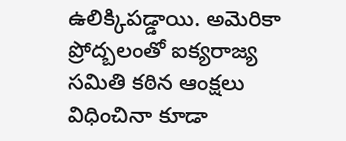ఉలిక్కిపడ్డాయి. అమెరికా ప్రోద్బలంతో ఐక్యరాజ్య సమితి కఠిన ఆంక్షలు విధించినా కూడా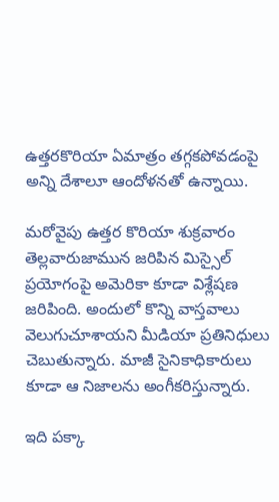ఉత్తరకొరియా ఏమాత్రం తగ్గకపోవడంపై అన్ని దేశాలూ ఆందోళనతో ఉన్నాయి.

మరోవైపు ఉత్తర కొరియా శుక్రవారం తెల్లవారుజామున జరిపిన మిస్సైల్ ప్రయోగంపై అమెరికా కూడా విశ్లేషణ జరిపింది. అందులో కొన్ని వాస్తవాలు వెలుగుచూశాయని మీడియా ప్రతినిధులు చెబుతున్నారు. మాజీ సైనికాధికారులు కూడా ఆ నిజాలను అంగీకరిస్తున్నారు.

ఇది పక్కా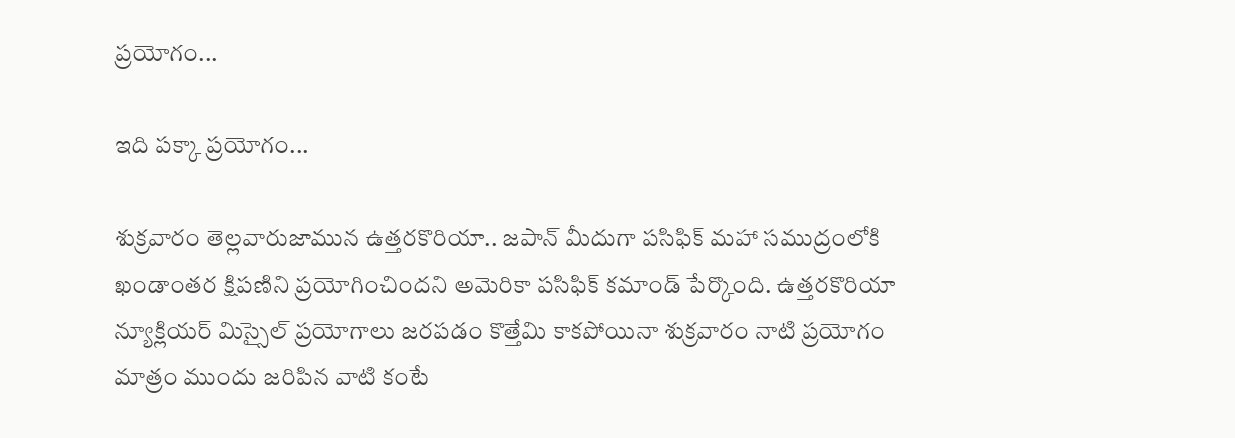ప్రయోగం...

ఇది పక్కా ప్రయోగం...

శుక్రవారం తెల్లవారుజామున ఉత్తరకొరియా.. జపాన్‌ మీదుగా పసిఫిక్‌ మహా సముద్రంలోకి ఖండాంతర క్షిపణిని ప్రయోగించిందని అమెరికా పసిఫిక్‌ కమాండ్‌ పేర్కొంది. ఉత్తరకొరియా న్యూక్లియర్ మిస్సైల్ ప్రయోగాలు జరపడం కొత్తేమి కాకపోయినా శుక్రవారం నాటి ప్రయోగం మాత్రం ముందు జరిపిన వాటి కంటే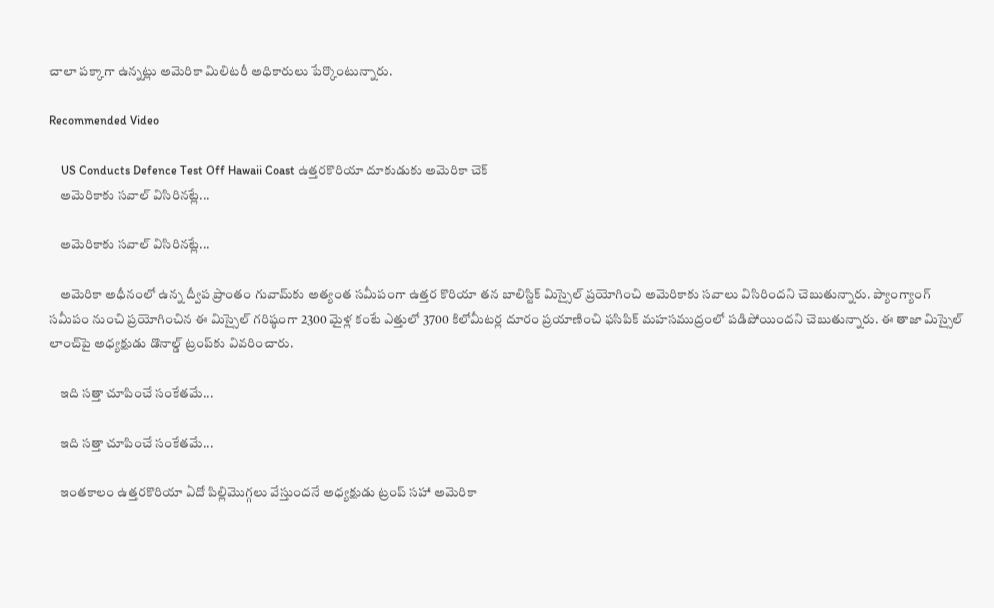చాలా పక్కాగా ఉన్నట్లు అమెరికా మిలిటరీ అధికారులు పేర్కొంటున్నారు.

Recommended Video

    US Conducts Defence Test Off Hawaii Coast ఉత్తరకొరియా దూకుడుకు అమెరికా చెక్
    అమెరికాకు సవాల్ విసిరినట్లే...

    అమెరికాకు సవాల్ విసిరినట్లే...

    అమెరికా అధీనంలో ఉన్న ద్వీప ప్రాంతం గువామ్‌కు అత్యంత సమీపంగా ఉత్తర కొరియా తన బాలిస్టిక్ మిస్సైల్ ప్రయోగించి అమెరికాకు సవాలు విసిరిందని చెబుతున్నారు. ప్యాంగ్యాంగ్ సమీపం నుంచి ప్ర‌యోగించిన ఈ మిస్సైల్ గ‌రిష్ఠంగా 2300 మైళ్ల కంటే ఎత్తులో 3700 కిలోమీట‌ర్ల దూరం ప్ర‌యాణించి ఫసిపిక్ మహసముద్రంలో పడిపోయిందని చెబుతున్నారు. ఈ తాజా మిస్సైల్ లాంచ్‌పై అధ్యక్షుడు డొనాల్డ్ ట్రంప్‌కు వివ‌రించారు.

    ఇది సత్తా చూపించే సంకేతమే...

    ఇది సత్తా చూపించే సంకేతమే...

    ఇంతకాలం ఉత్తరకొరియా ఏదో పిల్లిమొగ్గలు వేస్తుందనే అధ్యక్షుడు ట్రంప్ సహా అమెరికా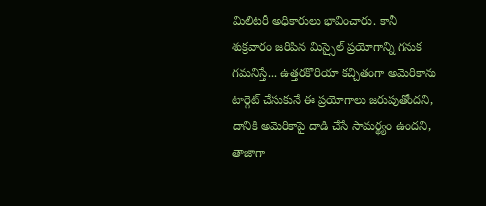మిలిటరీ అధికారులు భావించారు. కానీ శుక్రవారం జరిపిన మిస్సైల్ ప్రయోగాన్ని గనుక గమనిస్తే... ఉత్తరకొరియా కచ్చితంగా అమెరికాను టార్గెట్ చేసుకునే ఈ ప్రయోగాలు జరుపుతోందని, దానికి అమెరికాపై దాడి చేసే సామర్థ్యం ఉందని, తాజాగా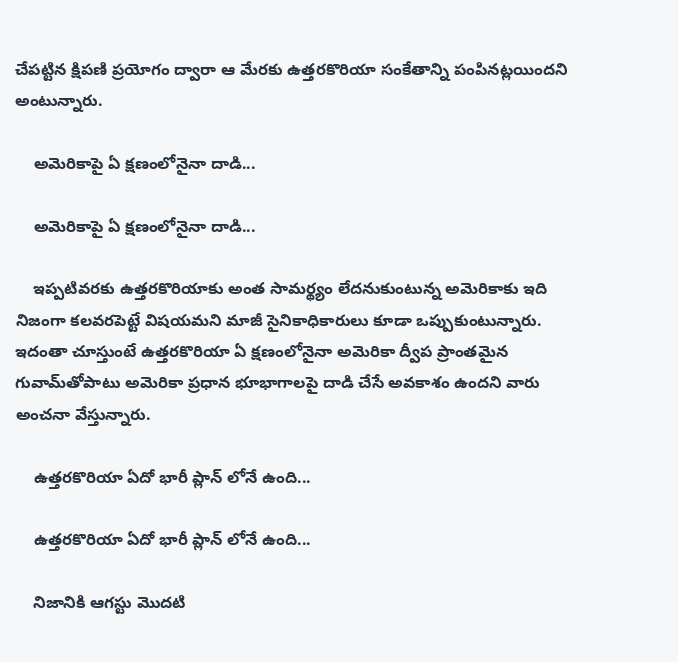చేపట్టిన క్షిపణి ప్రయోగం ద్వారా ఆ మేరకు ఉత్తరకొరియా సంకేతాన్ని పంపినట్లయిందని అంటున్నారు.

    అమెరికాపై ఏ క్షణంలోనైనా దాడి...

    అమెరికాపై ఏ క్షణంలోనైనా దాడి...

    ఇప్పటివరకు ఉత్తరకొరియాకు అంత సామర్థ్యం లేదనుకుంటున్న అమెరికాకు ఇది నిజంగా కలవరపెట్టే విషయమని మాజీ సైనికాధికారులు కూడా ఒప్పుకుంటున్నారు. ఇదంతా చూస్తుంటే ఉత్తరకొరియా ఏ క్షణంలోనైనా అమెరికా ద్వీప ప్రాంతమైన గువామ్‌తోపాటు అమెరికా ప్రధాన భూభాగాలపై దాడి చేసే అవకాశం ఉందని వారు అంచనా వేస్తున్నారు.

    ఉత్తరకొరియా ఏదో భారీ ప్లాన్ లోనే ఉంది...

    ఉత్తరకొరియా ఏదో భారీ ప్లాన్ లోనే ఉంది...

    నిజానికి ఆగస్టు మొదటి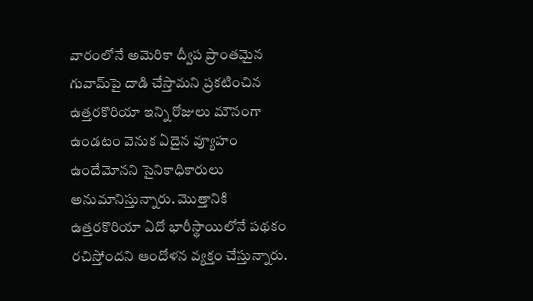వారంలోనే అమెరికా ద్వీప ప్రాంతమైన గువామ్‌పై దాడి చేస్తామని ప్రకటించిన ఉత్తరకొరియా ఇన్ని రోజులు మౌనంగా ఉండటం వెనుక ఏదైన వ్యూహం ఉందేమోనని సైనికాధికారులు అనుమానిస్తున్నారు. మొత్తానికి ఉత్తరకొరియా ఏదో భారీస్థాయిలోనే పథకం రచిస్తోందని ఆందోళన వ్యక్తం చేస్తున్నారు.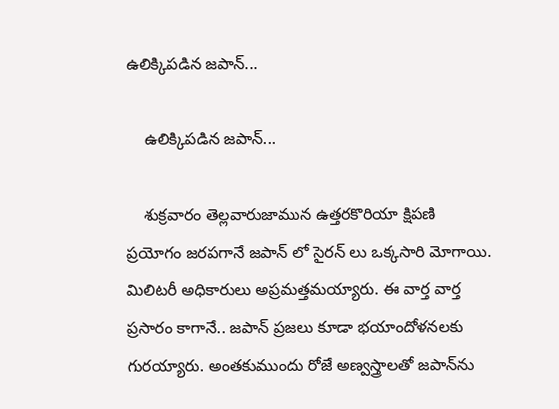ఉలిక్కిపడిన జపాన్...

    ఉలిక్కిపడిన జపాన్...

    శుక్రవారం తెల్లవారుజామున ఉత్తరకొరియా క్షిపణి ప్రయోగం జరపగానే జపాన్ లో సైరన్ లు ఒక్కసారి మోగాయి. మిలిటరీ అధికారులు అప్రమత్తమయ్యారు. ఈ వార్త వార్త ప్రసారం కాగానే.. జపాన్‌ ప్రజలు కూడా భయాందోళనలకు గురయ్యారు. అంతకుముందు రోజే అణ్వస్త్రాలతో జపాన్‌ను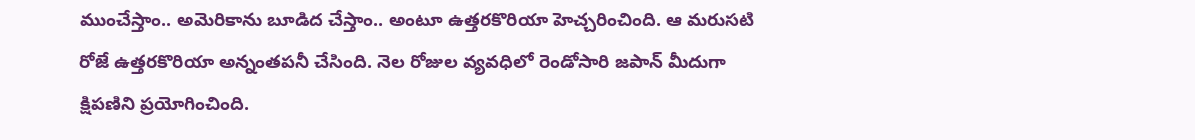ముంచేస్తాం.. అమెరికాను బూడిద చేస్తాం.. అంటూ ఉత్తరకొరియా హెచ్చరించింది. ఆ మరుసటి రోజే ఉత్తరకొరియా అన్నంతపనీ చేసింది. నెల రోజుల వ్యవధిలో రెండోసారి జపాన్‌ మీదుగా క్షిపణిని ప్రయోగించింది.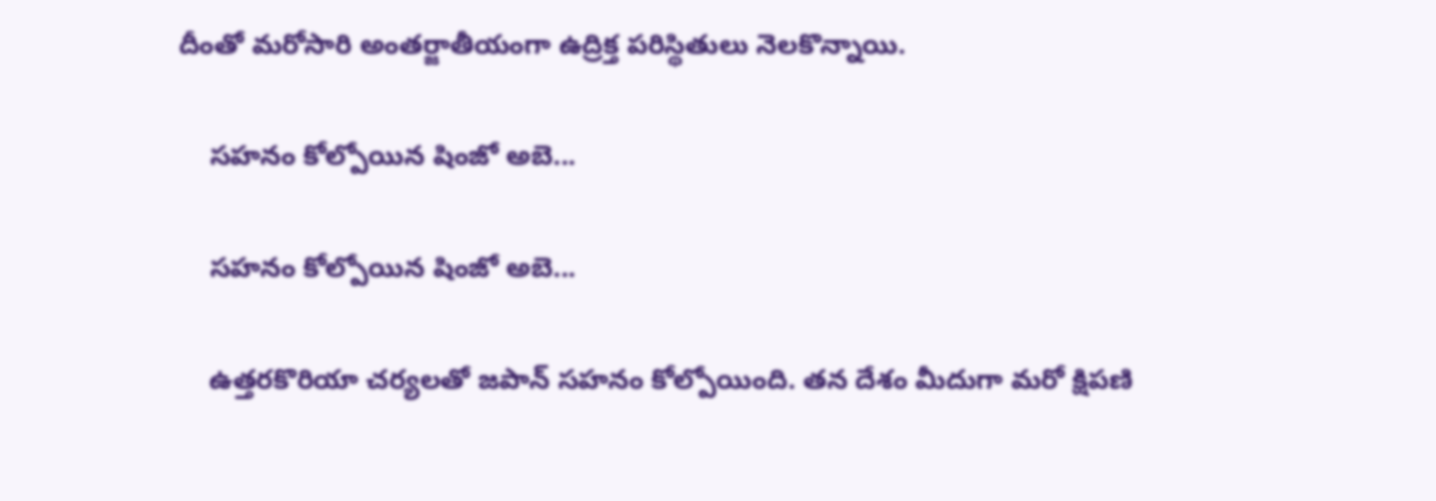దీంతో మరోసారి అంతర్జాతీయంగా ఉద్రిక్త పరిస్థితులు నెలకొన్నాయి.

    సహనం కోల్పోయిన షింజో అబె...

    సహనం కోల్పోయిన షింజో అబె...

    ఉత్తరకొరియా చర్యలతో జపాన్ సహనం కోల్పోయింది. తన దేశం మీదుగా మరో క్షిపణి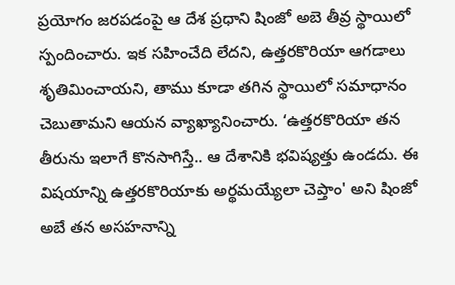ప్రయోగం జరపడంపై ఆ దేశ ప్రధాని షింజో అబె తీవ్ర స్థాయిలో స్పందించారు. ఇక సహించేది లేదని, ఉత్తరకొరియా ఆగడాలు శృతిమించాయని, తాము కూడా తగిన స్థాయిలో సమాధానం చెబుతామని ఆయన వ్యాఖ్యానించారు. ‘ఉత్తరకొరియా తన తీరును ఇలాగే కొనసాగిస్తే.. ఆ దేశానికి భవిష్యత్తు ఉండదు. ఈ విషయాన్ని ఉత్తరకొరియాకు అర్థమయ్యేలా చెప్తాం' అని షింజో అబే తన అసహనాన్ని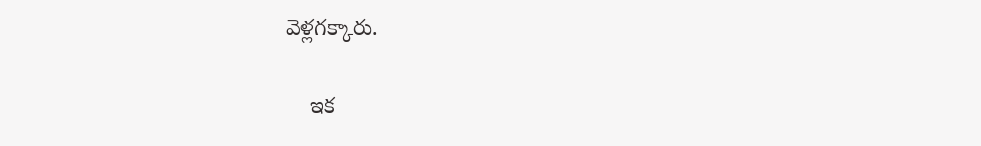వెళ్లగక్కారు.

    ఇక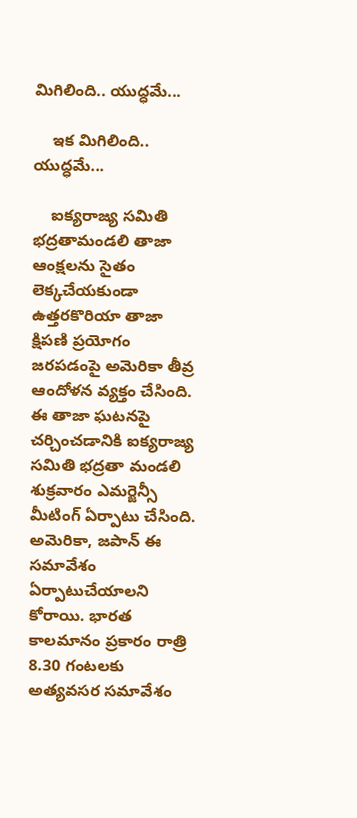మిగిలింది.. యుద్ధమే...

    ఇక మిగిలింది.. యుద్ధమే...

    ఐక్యరాజ్య సమితి భద్రతామండలి తాజా ఆంక్షలను సైతం లెక్కచేయకుండా ఉత్తరకొరియా తాజా క్షిపణి ప్రయోగం జరపడంపై అమెరికా తీవ్ర ఆందోళన వ్యక్తం చేసింది. ఈ తాజా ఘ‌ట‌న‌పై చ‌ర్చించ‌డానికి ఐక్య‌రాజ్య స‌మితి భ‌ద్ర‌తా మండ‌లి శుక్ర‌వారం ఎమ‌ర్జెన్సీ మీటింగ్ ఏర్పాటు చేసింది. అమెరికా, జపాన్ ఈ స‌మావేశం ఏర్పాటుచేయాల‌ని కోరాయి. భార‌త కాల‌మానం ప్ర‌కారం రాత్రి 8.30 గంట‌ల‌కు అత్యవసర సమావేశం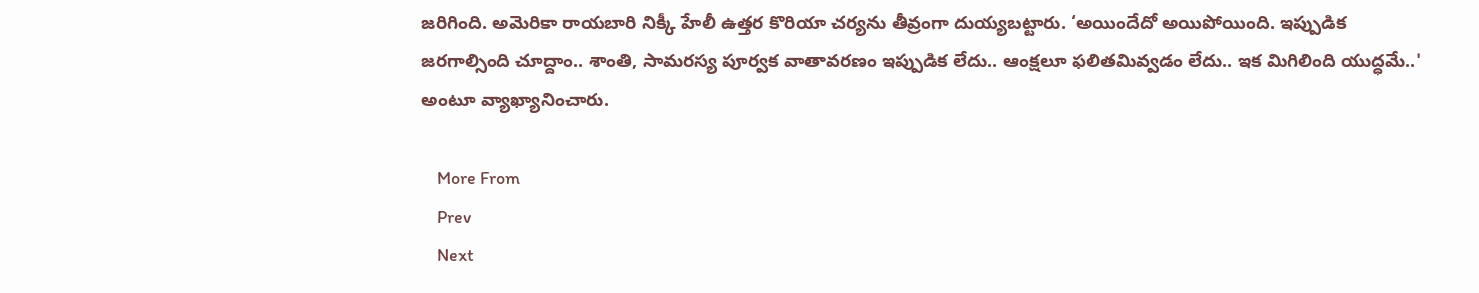జరిగింది. అమెరికా రాయబారి నిక్కీ హేలీ ఉత్తర కొరియా చర్యను తీవ్రంగా దుయ్యబట్టారు. ‘అయిందేదో అయిపోయింది. ఇప్పుడిక జరగాల్సింది చూద్దాం.. శాంతి, సామరస్య పూర్వక వాతావరణం ఇప్పుడిక లేదు.. ఆంక్షలూ ఫలితమివ్వడం లేదు.. ఇక మిగిలింది యుద్ధమే..' అంటూ వ్యాఖ్యానించారు.

    More From
    Prev
    Next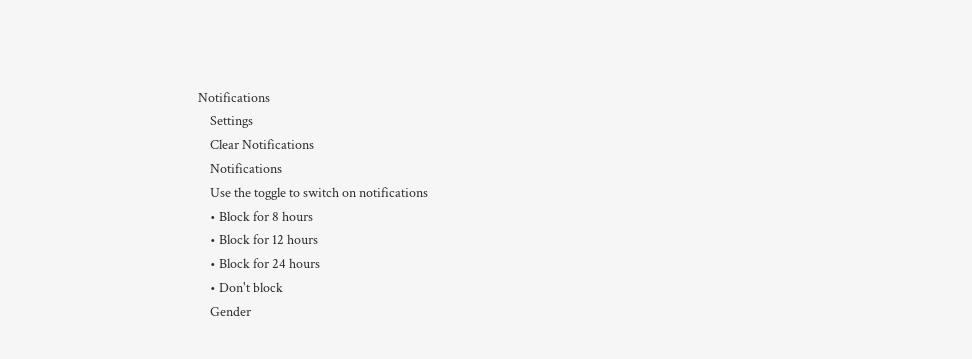Notifications
    Settings
    Clear Notifications
    Notifications
    Use the toggle to switch on notifications
    • Block for 8 hours
    • Block for 12 hours
    • Block for 24 hours
    • Don't block
    Gender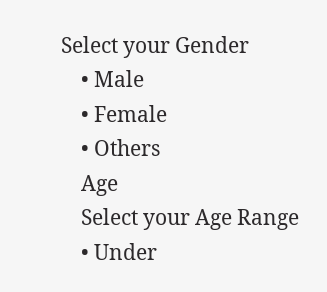Select your Gender
    • Male
    • Female
    • Others
    Age
    Select your Age Range
    • Under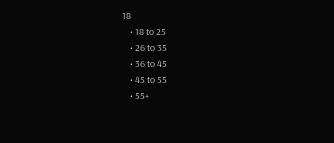18
    • 18 to 25
    • 26 to 35
    • 36 to 45
    • 45 to 55
    • 55+